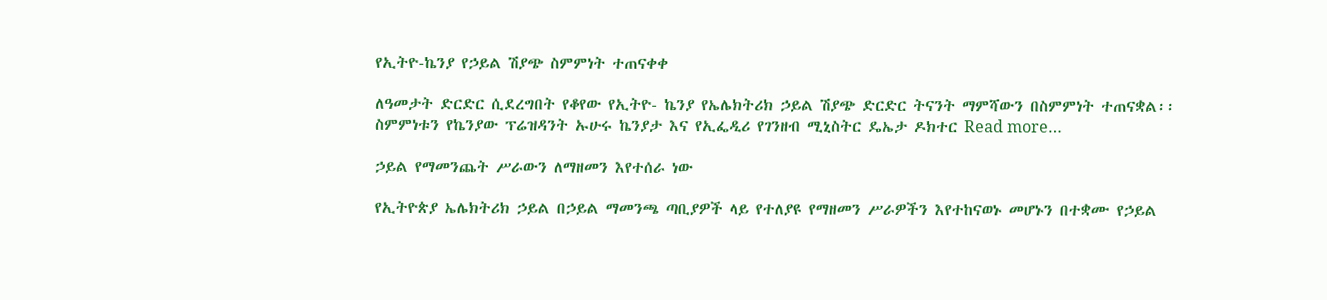የኢትዮ-ኬንያ የኃይል ሽያጭ ስምምነት ተጠናቀቀ

ለዓመታት ድርድር ሲደረግበት የቆየው የኢትዮ- ኬንያ የኤሌክትሪክ ኃይል ሽያጭ ድርድር ትናንት ማምሻውን በስምምነት ተጠናቋል፡፡ ስምምነቱን የኬንያው ፕሬዝዳንት ኡሁሩ ኬንያታ እና የኢፌዲሪ የገንዘብ ሚኒስትር ዴኤታ ዶክተር Read more…

ኃይል የማመንጨት ሥራውን ለማዘመን እየተሰራ ነው

የኢትዮጵያ ኤሌክትሪክ ኃይል በኃይል ማመንጫ ጣቢያዎች ላይ የተለያዩ የማዘመን ሥራዎችን እየተከናወኑ መሆኑን በተቋሙ የኃይል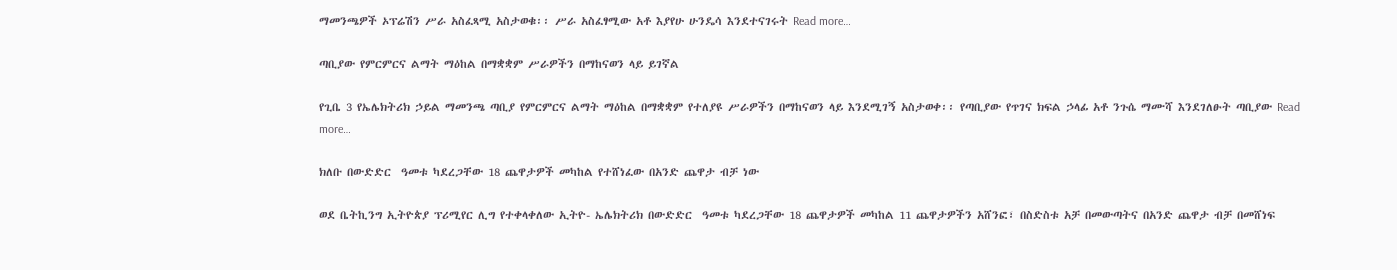ማመንጫዎች ኦፕሬሽን ሥራ አስፈጻሚ አስታወቁ፡፡ ሥራ አስፈፃሚው አቶ እያየሁ ሁንዴሳ እንደተናገሩት Read more…

ጣቢያው የምርምርና ልማት ማዕከል በማቋቋም ሥራዎችን በማከናወን ላይ ይገኛል

የጊቤ 3 የኤሌክትሪክ ኃይል ማመንጫ ጣቢያ የምርምርና ልማት ማዕከል በማቋቋም የተለያዩ ሥራዎችን በማከናወን ላይ እንደሚገኝ አስታወቀ፡፡ የጣቢያው የጥገና ክፍል ኃላፊ አቶ ንጉሴ ማሙሻ እንደገለፁት ጣቢያው Read more…

ክለቡ በውድድር  ዓመቱ ካደረጋቸው 18 ጨዋታዎች መካከል የተሸነፈው በአንድ ጨዋታ ብቻ ነው

ወደ ቤትኪንግ ኢትዮጵያ ፕሪሚየር ሊግ የተቀላቀለው ኢትዮ- ኤሌክትሪክ በውድድር  ዓመቱ ካደረጋቸው 18 ጨዋታዎች መካከል 11 ጨዋታዎችን አሸንፎ፣ በስድስቱ አቻ በመውጣትና በአንድ ጨዋታ ብቻ በመሸነፍ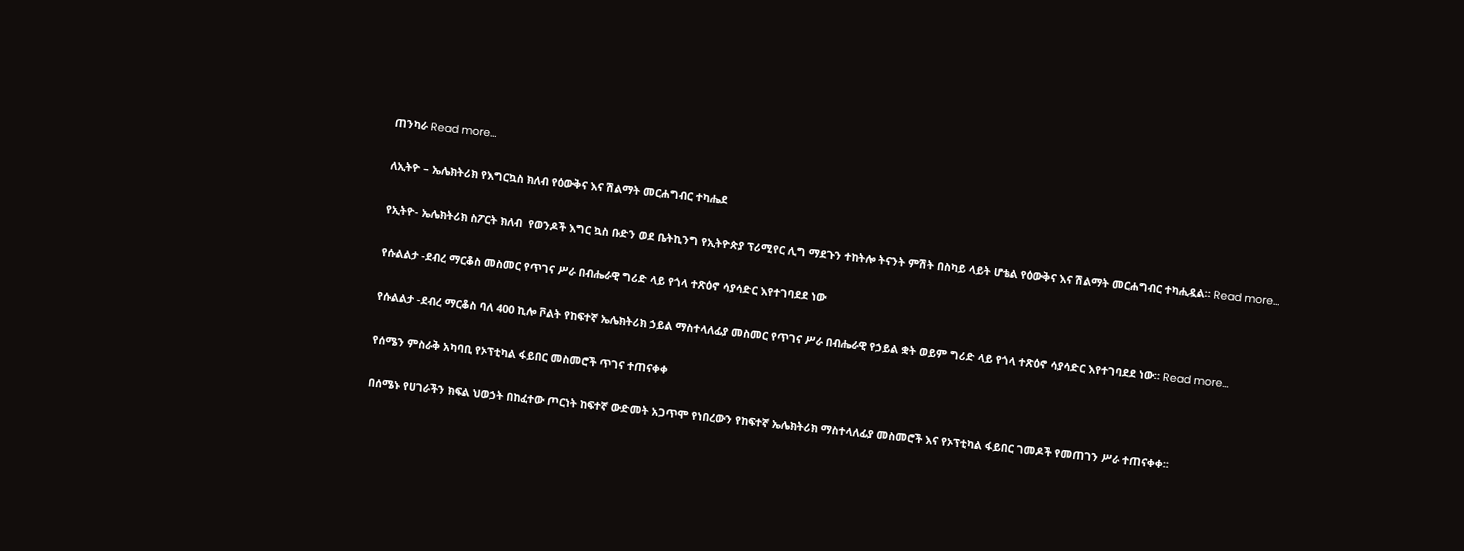ጠንካራ Read more…

ለኢትዮ – ኤሌክትሪክ የእግርኳስ ክለብ የዕውቅና እና ሽልማት መርሐግብር ተካሔደ

የኢትዮ- ኤሌክትሪክ ስፖርት ክለብ  የወንዶች እግር ኳስ ቡድን ወደ ቤትኪንግ የኢትዮጵያ ፕሪሚየር ሊግ ማደጉን ተከትሎ ትናንት ምሽት በስካይ ላይት ሆቴል የዕውቅና እና ሽልማት መርሐግብር ተካሒዷል። Read more…

የሱልልታ -ደብረ ማርቆስ መስመር የጥገና ሥራ በብሔራዊ ግሪድ ላይ የጎላ ተጽዕኖ ሳያሳድር እየተገባደደ ነው

የሱልልታ -ደብረ ማርቆስ ባለ 400 ኪሎ ቮልት የከፍተኛ ኤሌክትሪክ ኃይል ማስተላለፊያ መስመር የጥገና ሥራ በብሔራዊ የኃይል ቋት ወይም ግሪድ ላይ የጎላ ተጽዕኖ ሳያሳድር እየተገባደደ ነው። Read more…

የሰሜን ምስራቅ አካባቢ የኦፕቲካል ፋይበር መስመሮች ጥገና ተጠናቀቀ

በሰሜኑ የሀገራችን ክፍል ህወኃት በከፈተው ጦርነት ከፍተኛ ውድመት አጋጥሞ የነበረውን የከፍተኛ ኤሌክትሪክ ማስተላለፊያ መስመሮች እና የኦፕቲካል ፋይበር ገመዶች የመጠገን ሥራ ተጠናቀቀ፡፡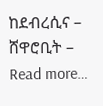ከደብረሲና – ሸዋሮቢት – Read more…